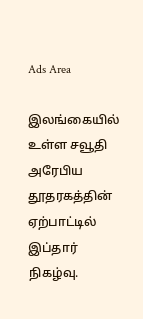Ads Area

இலங்கையில் உள்ள சவூதி அரேபிய தூதரகத்தின் ஏற்பாட்டில் இப்தார் நிகழ்வு.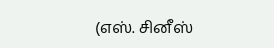(எஸ். சினீஸ்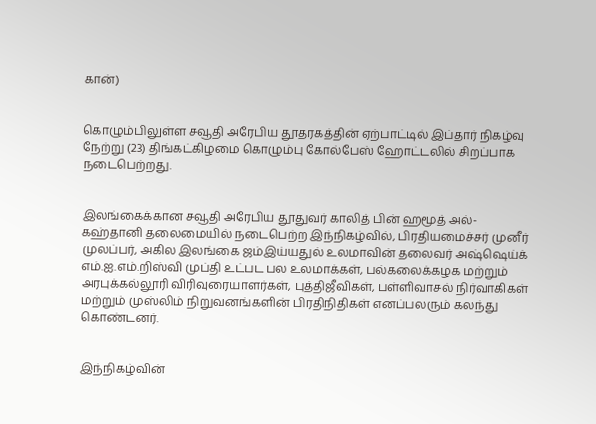கான்)


கொழும்பிலுள்ள சவூதி அரேபிய தூதரகத்தின் ஏற்பாட்டில் இப்தார் நிகழ்வு நேற்று (23) திங்கட்கிழமை கொழும்பு கோல்பேஸ் ஹோட்டலில் சிறப்பாக நடைபெற்றது.


இலங்கைக்கான சவூதி அரேபிய தூதுவர் காலித் பின் ஹமூத் அல்-கஹ்தானி தலைமையில் நடைபெற்ற இந்நிகழ்வில், பிரதியமைச்சர் முனீர் முலப்பர், அகில இலங்கை ஜம்இய்யதுல் உலமாவின் தலைவர் அஷ்ஷெய்க் எம்.ஐ.எம்.றிஸ்வி முப்தி உட்பட பல உலமாக்கள், பல்கலைக்கழக மற்றும் அரபுக்கல்லூரி விரிவுரையாளர்கள், புத்திஜீவிகள், பள்ளிவாசல் நிர்வாகிகள் மற்றும் முஸ்லிம் நிறுவனங்களின் பிரதிநிதிகள் எனப்பலரும் கலந்து கொண்டனர்.


இந்நிகழ்வின்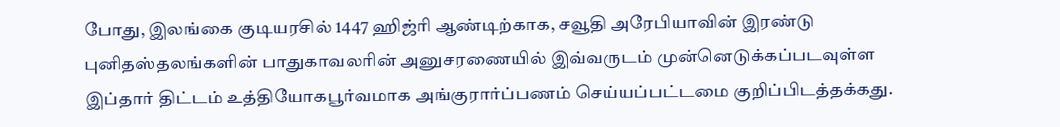போது, இலங்கை குடியரசில் 1447 ஹிஜ்ரி ஆண்டிற்காக, சவூதி அரேபியாவின் இரண்டு புனிதஸ்தலங்களின் பாதுகாவலரின் அனுசரணையில் இவ்வருடம் முன்னெடுக்கப்படவுள்ள இப்தார் திட்டம் உத்தியோகபூர்வமாக அங்குரார்ப்பணம் செய்யப்பட்டமை குறிப்பிடத்தக்கது.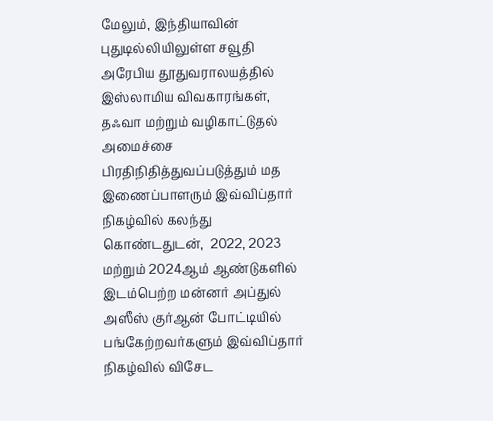மேலும், இந்தியாவின் புதுடில்லியிலுள்ள சவூதி அரேபிய தூதுவராலயத்தில் இஸ்லாமிய விவகாரங்கள், தஃவா மற்றும் வழிகாட்டுதல் அமைச்சை பிரதிநிதித்துவப்படுத்தும் மத இணைப்பாளரும் இவ்விப்தார் நிகழ்வில் கலந்து கொண்டதுடன்,  2022, 2023 மற்றும் 2024ஆம் ஆண்டுகளில் இடம்பெற்ற மன்னர் அப்துல் அஸீஸ் குர்ஆன் போட்டியில் பங்கேற்றவர்களும் இவ்விப்தார் நிகழ்வில் விசேட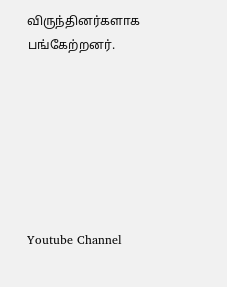விருந்தினர்களாக பங்கேற்றனர்.







Youtube Channel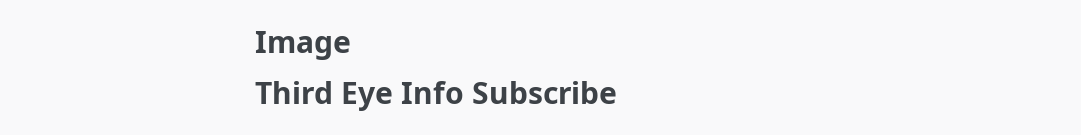Image
Third Eye Info Subscribe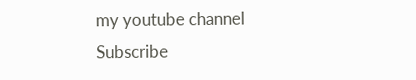my youtube channel
Subscribe